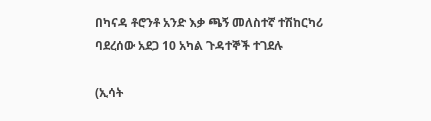በካናዳ ቶሮንቶ አንድ እቃ ጫኝ መለስተኛ ተሽከርካሪ ባደረሰው አደጋ 10 አካል ጉዳተኞች ተገደሉ

(ኢሳት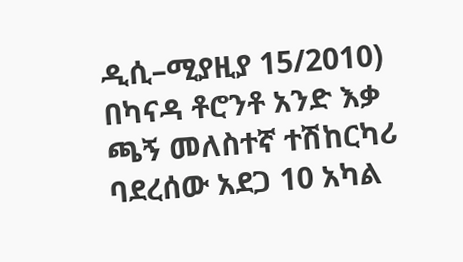ዲሲ–ሚያዚያ 15/2010) በካናዳ ቶሮንቶ አንድ እቃ ጫኝ መለስተኛ ተሽከርካሪ ባደረሰው አደጋ 10 አካል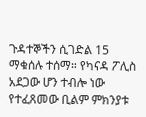ጉዳተኞችን ሲገድል 15 ማቁሰሉ ተሰማ። የካናዳ ፖሊስ አደጋው ሆን ተብሎ ነው የተፈጸመው ቢልም ምክንያቱ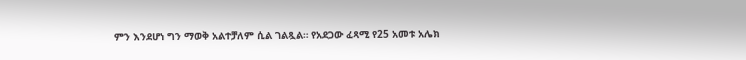ምን እንደሆነ ግን ማወቅ አልተቻለም ሲል ገልጿል። የአደጋው ፈጻሚ የ25 አመቱ አሌክ